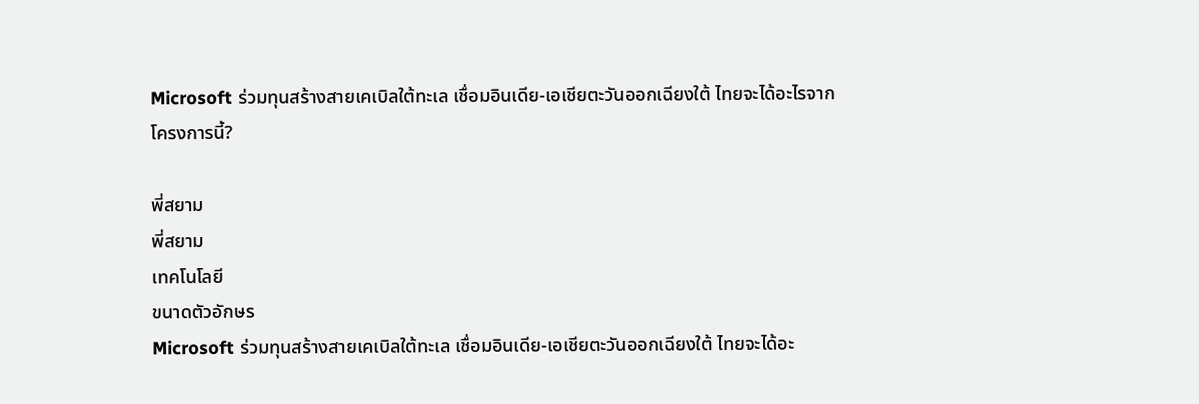Microsoft ร่วมทุนสร้างสายเคเบิลใต้ทะเล เชื่อมอินเดีย-เอเชียตะวันออกเฉียงใต้ ไทยจะได้อะไรจากโครงการนี้?

พี่สยาม
พี่สยาม
เทคโนโลยี
ขนาดตัวอักษร
Microsoft ร่วมทุนสร้างสายเคเบิลใต้ทะเล เชื่อมอินเดีย-เอเชียตะวันออกเฉียงใต้ ไทยจะได้อะ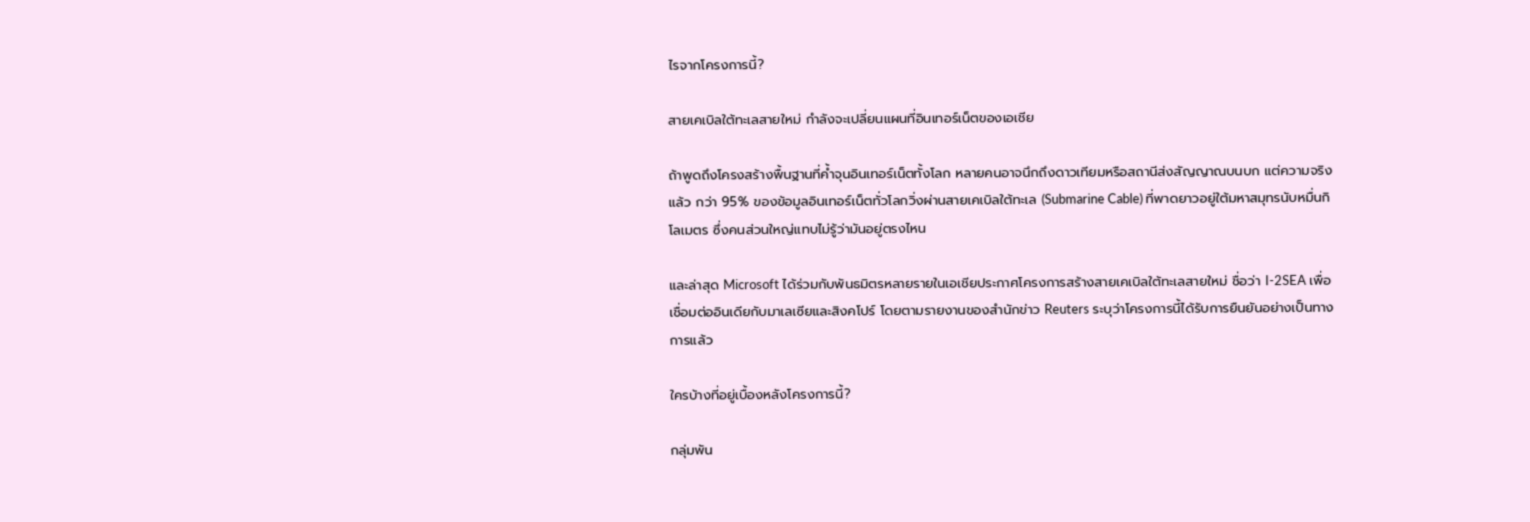ไรจากโครงการนี้?

สายเคเบิลใต้ทะเลสายใหม่ กำลังจะเปลี่ยนแผนที่อินเทอร์เน็ตของเอเชีย

ถ้าพูดถึงโครงสร้างพื้นฐานที่ค้ำจุนอินเทอร์เน็ตทั้งโลก หลายคนอาจนึกถึงดาวเทียมหรือสถานีส่งสัญญาณบนบก แต่ความจริงแล้ว กว่า 95% ของข้อมูลอินเทอร์เน็ตทั่วโลกวิ่งผ่านสายเคเบิลใต้ทะเล (Submarine Cable) ที่พาดยาวอยู่ใต้มหาสมุทรนับหมื่นกิโลเมตร ซึ่งคนส่วนใหญ่แทบไม่รู้ว่ามันอยู่ตรงไหน

และล่าสุด Microsoft ได้ร่วมกับพันธมิตรหลายรายในเอเชียประกาศโครงการสร้างสายเคเบิลใต้ทะเลสายใหม่ ชื่อว่า I-2SEA เพื่อเชื่อมต่ออินเดียกับมาเลเซียและสิงคโปร์ โดยตามรายงานของสำนักข่าว Reuters ระบุว่าโครงการนี้ได้รับการยืนยันอย่างเป็นทางการแล้ว

ใครบ้างที่อยู่เบื้องหลังโครงการนี้?

กลุ่มพัน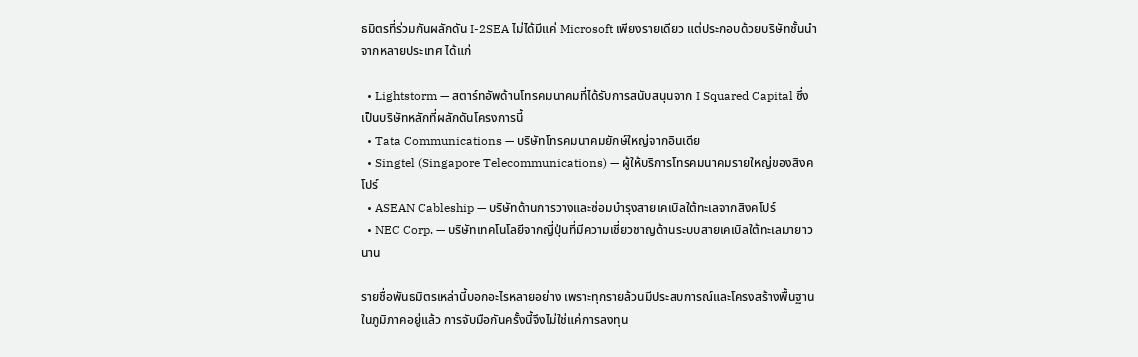ธมิตรที่ร่วมกันผลักดัน I-2SEA ไม่ได้มีแค่ Microsoft เพียงรายเดียว แต่ประกอบด้วยบริษัทชั้นนำจากหลายประเทศ ได้แก่

  • Lightstorm — สตาร์ทอัพด้านโทรคมนาคมที่ได้รับการสนับสนุนจาก I Squared Capital ซึ่งเป็นบริษัทหลักที่ผลักดันโครงการนี้
  • Tata Communications — บริษัทโทรคมนาคมยักษ์ใหญ่จากอินเดีย
  • Singtel (Singapore Telecommunications) — ผู้ให้บริการโทรคมนาคมรายใหญ่ของสิงคโปร์
  • ASEAN Cableship — บริษัทด้านการวางและซ่อมบำรุงสายเคเบิลใต้ทะเลจากสิงคโปร์
  • NEC Corp. — บริษัทเทคโนโลยีจากญี่ปุ่นที่มีความเชี่ยวชาญด้านระบบสายเคเบิลใต้ทะเลมายาวนาน

รายชื่อพันธมิตรเหล่านี้บอกอะไรหลายอย่าง เพราะทุกรายล้วนมีประสบการณ์และโครงสร้างพื้นฐานในภูมิภาคอยู่แล้ว การจับมือกันครั้งนี้จึงไม่ใช่แค่การลงทุน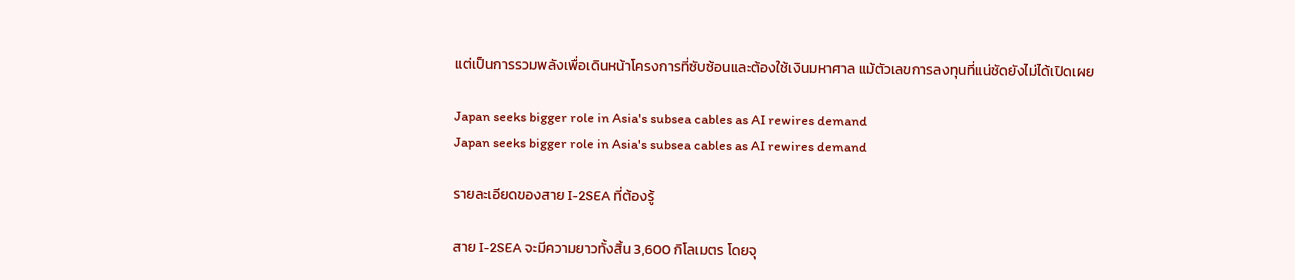แต่เป็นการรวมพลังเพื่อเดินหน้าโครงการที่ซับซ้อนและต้องใช้เงินมหาศาล แม้ตัวเลขการลงทุนที่แน่ชัดยังไม่ได้เปิดเผย

Japan seeks bigger role in Asia's subsea cables as AI rewires demand
Japan seeks bigger role in Asia's subsea cables as AI rewires demand

รายละเอียดของสาย I-2SEA ที่ต้องรู้

สาย I-2SEA จะมีความยาวทั้งสิ้น 3,600 กิโลเมตร โดยจุ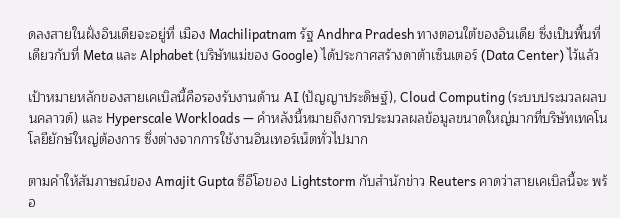ดลงสายในฝั่งอินเดียจะอยู่ที่ เมือง Machilipatnam รัฐ Andhra Pradesh ทางตอนใต้ของอินเดีย ซึ่งเป็นพื้นที่เดียวกับที่ Meta และ Alphabet (บริษัทแม่ของ Google) ได้ประกาศสร้างดาต้าเซ็นเตอร์ (Data Center) ไว้แล้ว

เป้าหมายหลักของสายเคเบิลนี้คือรองรับงานด้าน AI (ปัญญาประดิษฐ์), Cloud Computing (ระบบประมวลผลบนคลาวด์) และ Hyperscale Workloads — คำหลังนี้หมายถึงการประมวลผลข้อมูลขนาดใหญ่มากที่บริษัทเทคโนโลยียักษ์ใหญ่ต้องการ ซึ่งต่างจากการใช้งานอินเทอร์เน็ตทั่วไปมาก

ตามคำให้สัมภาษณ์ของ Amajit Gupta ซีอีโอของ Lightstorm กับสำนักข่าว Reuters คาดว่าสายเคเบิลนี้จะ พร้อ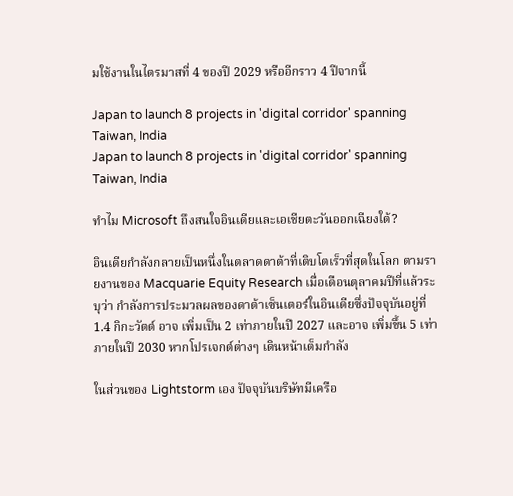มใช้งานในไตรมาสที่ 4 ของปี 2029 หรืออีกราว 4 ปีจากนี้

Japan to launch 8 projects in 'digital corridor' spanning Taiwan, India
Japan to launch 8 projects in 'digital corridor' spanning Taiwan, India

ทำไม Microsoft ถึงสนใจอินเดียและเอเชียตะวันออกเฉียงใต้?

อินเดียกำลังกลายเป็นหนึ่งในตลาดดาต้าที่เติบโตเร็วที่สุดในโลก ตามรายงานของ Macquarie Equity Research เมื่อเดือนตุลาคมปีที่แล้วระบุว่า กำลังการประมวลผลของดาต้าเซ็นเตอร์ในอินเดียซึ่งปัจจุบันอยู่ที่ 1.4 กิกะวัตต์ อาจ เพิ่มเป็น 2 เท่าภายในปี 2027 และอาจ เพิ่มขึ้น 5 เท่าภายในปี 2030 หากโปรเจกต์ต่างๆ เดินหน้าเต็มกำลัง

ในส่วนของ Lightstorm เอง ปัจจุบันบริษัทมีเครือ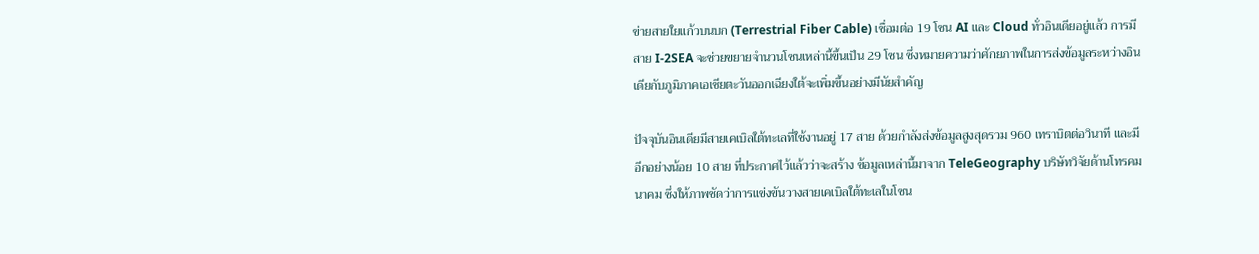ข่ายสายใยแก้วบนบก (Terrestrial Fiber Cable) เชื่อมต่อ 19 โซน AI และ Cloud ทั่วอินเดียอยู่แล้ว การมีสาย I-2SEA จะช่วยขยายจำนวนโซนเหล่านี้ขึ้นเป็น 29 โซน ซึ่งหมายความว่าศักยภาพในการส่งข้อมูลระหว่างอินเดียกับภูมิภาคเอเชียตะวันออกเฉียงใต้จะเพิ่มขึ้นอย่างมีนัยสำคัญ

ปัจจุบันอินเดียมีสายเคเบิลใต้ทะเลที่ใช้งานอยู่ 17 สาย ด้วยกำลังส่งข้อมูลสูงสุดรวม 960 เทราบิตต่อวินาที และมีอีกอย่างน้อย 10 สาย ที่ประกาศไว้แล้วว่าจะสร้าง ข้อมูลเหล่านี้มาจาก TeleGeography บริษัทวิจัยด้านโทรคมนาคม ซึ่งให้ภาพชัดว่าการแข่งขันวางสายเคเบิลใต้ทะเลในโซน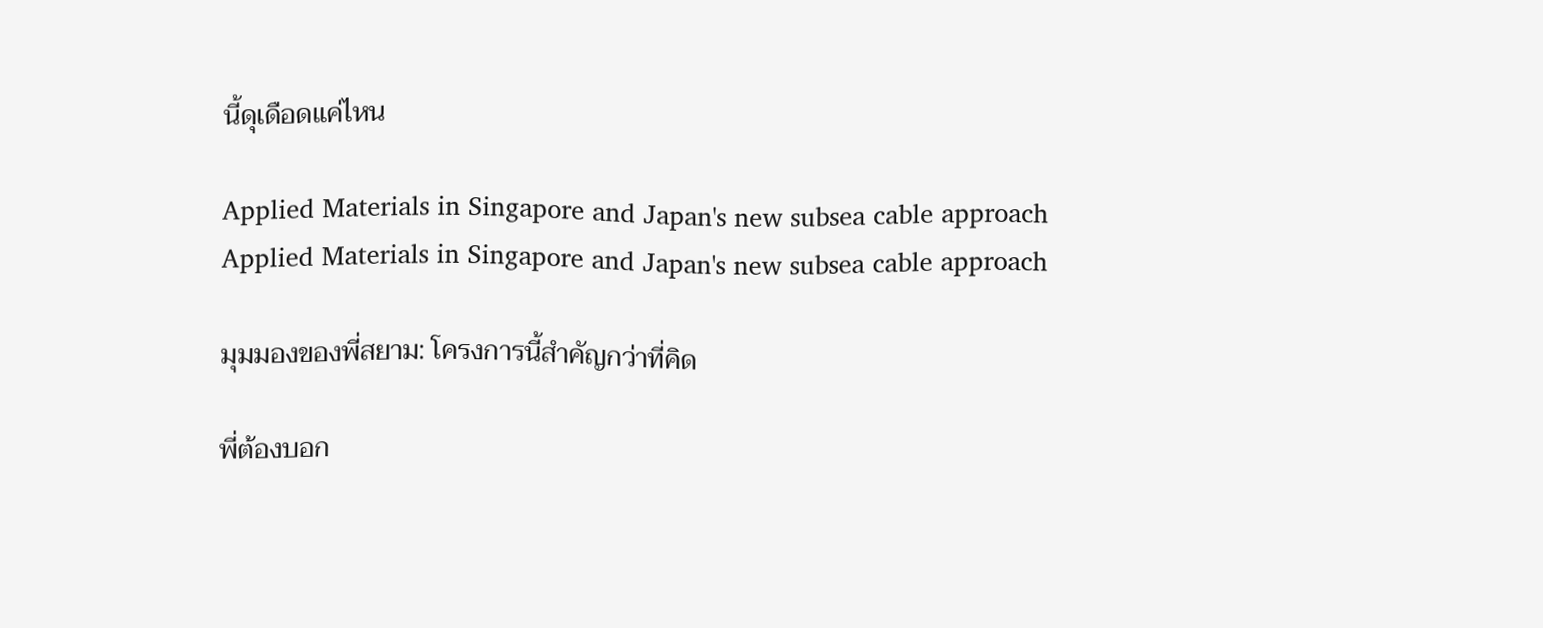นี้ดุเดือดแค่ไหน

Applied Materials in Singapore and Japan's new subsea cable approach
Applied Materials in Singapore and Japan's new subsea cable approach

มุมมองของพี่สยาม: โครงการนี้สำคัญกว่าที่คิด

พี่ต้องบอก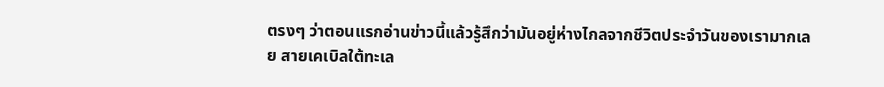ตรงๆ ว่าตอนแรกอ่านข่าวนี้แล้วรู้สึกว่ามันอยู่ห่างไกลจากชีวิตประจำวันของเรามากเลย สายเคเบิลใต้ทะเล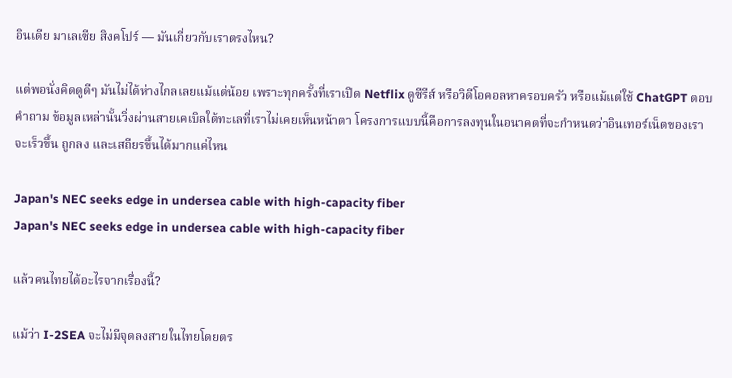อินเดีย มาเลเซีย สิงคโปร์ — มันเกี่ยวกับเราตรงไหน?

แต่พอนั่งคิดดูดีๆ มันไม่ได้ห่างไกลเลยแม้แต่น้อย เพราะทุกครั้งที่เราเปิด Netflix ดูซีรีส์ หรือวิดีโอคอลหาครอบครัว หรือแม้แต่ใช้ ChatGPT ตอบคำถาม ข้อมูลเหล่านั้นวิ่งผ่านสายเคเบิลใต้ทะเลที่เราไม่เคยเห็นหน้าตา โครงการแบบนี้คือการลงทุนในอนาคตที่จะกำหนดว่าอินเทอร์เน็ตของเราจะเร็วขึ้น ถูกลง และเสถียรขึ้นได้มากแค่ไหน

Japan's NEC seeks edge in undersea cable with high-capacity fiber
Japan's NEC seeks edge in undersea cable with high-capacity fiber

แล้วคนไทยได้อะไรจากเรื่องนี้?

แม้ว่า I-2SEA จะไม่มีจุดลงสายในไทยโดยตร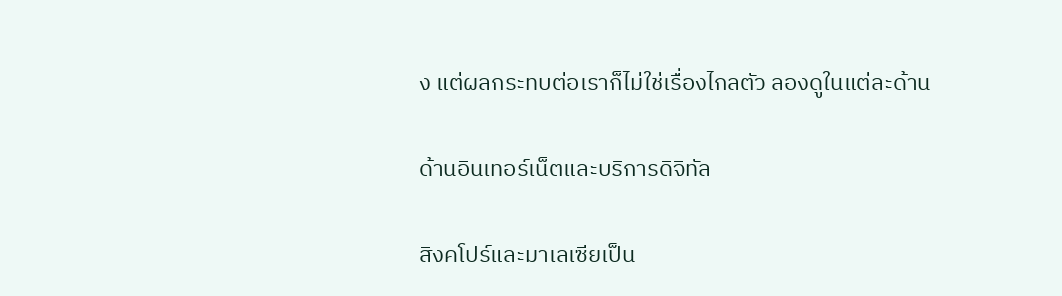ง แต่ผลกระทบต่อเราก็ไม่ใช่เรื่องไกลตัว ลองดูในแต่ละด้าน

ด้านอินเทอร์เน็ตและบริการดิจิทัล

สิงคโปร์และมาเลเซียเป็น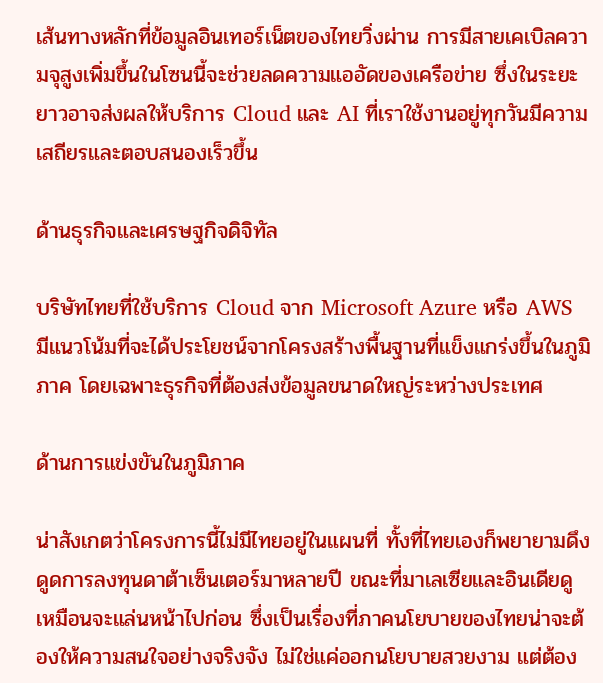เส้นทางหลักที่ข้อมูลอินเทอร์เน็ตของไทยวิ่งผ่าน การมีสายเคเบิลความจุสูงเพิ่มขึ้นในโซนนี้จะช่วยลดความแออัดของเครือข่าย ซึ่งในระยะยาวอาจส่งผลให้บริการ Cloud และ AI ที่เราใช้งานอยู่ทุกวันมีความเสถียรและตอบสนองเร็วขึ้น

ด้านธุรกิจและเศรษฐกิจดิจิทัล

บริษัทไทยที่ใช้บริการ Cloud จาก Microsoft Azure หรือ AWS มีแนวโน้มที่จะได้ประโยชน์จากโครงสร้างพื้นฐานที่แข็งแกร่งขึ้นในภูมิภาค โดยเฉพาะธุรกิจที่ต้องส่งข้อมูลขนาดใหญ่ระหว่างประเทศ

ด้านการแข่งขันในภูมิภาค

น่าสังเกตว่าโครงการนี้ไม่มีไทยอยู่ในแผนที่ ทั้งที่ไทยเองก็พยายามดึงดูดการลงทุนดาต้าเซ็นเตอร์มาหลายปี ขณะที่มาเลเซียและอินเดียดูเหมือนจะแล่นหน้าไปก่อน ซึ่งเป็นเรื่องที่ภาคนโยบายของไทยน่าจะต้องให้ความสนใจอย่างจริงจัง ไม่ใช่แค่ออกนโยบายสวยงาม แต่ต้อง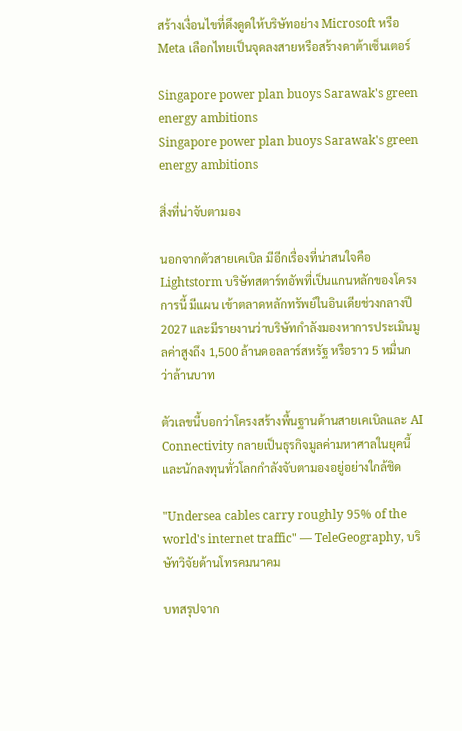สร้างเงื่อนไขที่ดึงดูดให้บริษัทอย่าง Microsoft หรือ Meta เลือกไทยเป็นจุดลงสายหรือสร้างดาต้าเซ็นเตอร์

Singapore power plan buoys Sarawak's green energy ambitions
Singapore power plan buoys Sarawak's green energy ambitions

สิ่งที่น่าจับตามอง

นอกจากตัวสายเคเบิล มีอีกเรื่องที่น่าสนใจคือ Lightstorm บริษัทสตาร์ทอัพที่เป็นแกนหลักของโครงการนี้ มีแผน เข้าตลาดหลักทรัพย์ในอินเดียช่วงกลางปี 2027 และมีรายงานว่าบริษัทกำลังมองหาการประเมินมูลค่าสูงถึง 1,500 ล้านดอลลาร์สหรัฐ หรือราว 5 หมื่นกว่าล้านบาท

ตัวเลขนี้บอกว่าโครงสร้างพื้นฐานด้านสายเคเบิลและ AI Connectivity กลายเป็นธุรกิจมูลค่ามหาศาลในยุคนี้ และนักลงทุนทั่วโลกกำลังจับตามองอยู่อย่างใกล้ชิด

"Undersea cables carry roughly 95% of the world's internet traffic" — TeleGeography, บริษัทวิจัยด้านโทรคมนาคม

บทสรุปจาก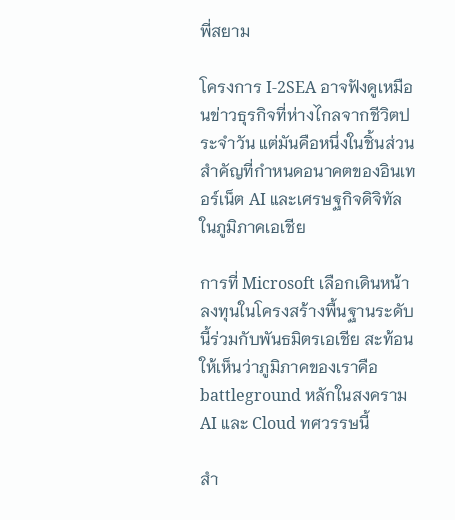พี่สยาม

โครงการ I-2SEA อาจฟังดูเหมือนข่าวธุรกิจที่ห่างไกลจากชีวิตประจำวัน แต่มันคือหนึ่งในชิ้นส่วนสำคัญที่กำหนดอนาคตของอินเทอร์เน็ต AI และเศรษฐกิจดิจิทัลในภูมิภาคเอเชีย

การที่ Microsoft เลือกเดินหน้าลงทุนในโครงสร้างพื้นฐานระดับนี้ร่วมกับพันธมิตรเอเชีย สะท้อนให้เห็นว่าภูมิภาคของเราคือ battleground หลักในสงคราม AI และ Cloud ทศวรรษนี้

สำ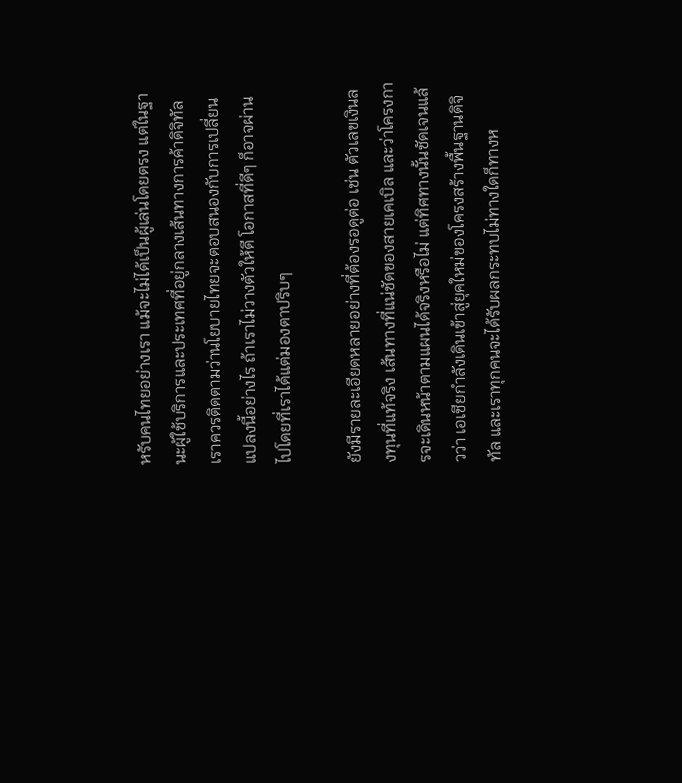หรับคนไทยอย่างเรา แม้จะไม่ได้เป็นผู้เล่นโดยตรง แต่ในฐานะผู้ใช้บริการและประเทศที่อยู่กลางเส้นทางการค้าดิจิทัล เราควรติดตามว่านโยบายไทยจะตอบสนองกับการเปลี่ยนแปลงนี้อย่างไร ถ้าเราไม่วางตัวให้ดี โอกาสที่ดีๆ ก็อาจผ่านไปโดยที่เราได้แต่มองตาปริบๆ

ยังมีรายละเอียดหลายอย่างที่ต้องรอดูต่อ เช่น ตัวเลขเงินลงทุนที่แท้จริง เส้นทางที่แน่ชัดของสายเคเบิล และว่าโครงการจะเดินหน้าตามแผนได้จริงหรือไม่ แต่ทิศทางนั้นชัดเจนแล้วว่า เอเชียกำลังเดินเข้าสู่ยุคใหม่ของโครงสร้างพื้นฐานดิจิทัล และเราทุกคนจะได้รับผลกระทบไม่ทางใดก็ทางห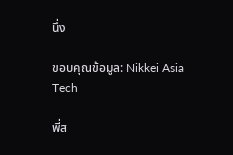นึ่ง

ขอบคุณข้อมูล: Nikkei Asia Tech

พี่ส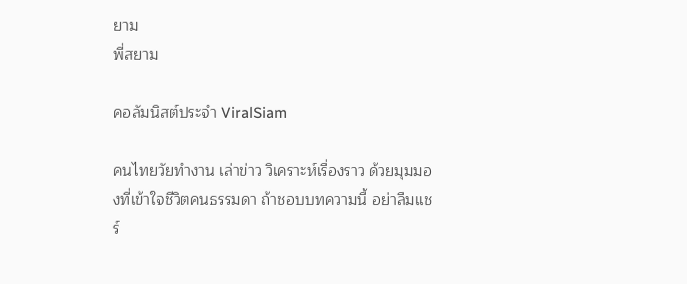ยาม
พี่สยาม

คอลัมนิสต์ประจำ ViralSiam

คนไทยวัยทำงาน เล่าข่าว วิเคราะห์เรื่องราว ด้วยมุมมองที่เข้าใจชีวิตคนธรรมดา ถ้าชอบบทความนี้ อย่าลืมแชร์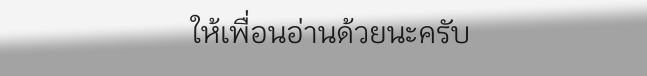ให้เพื่อนอ่านด้วยนะครับ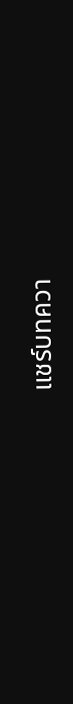แชร์บทควา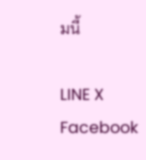มนี้

LINE X Facebook